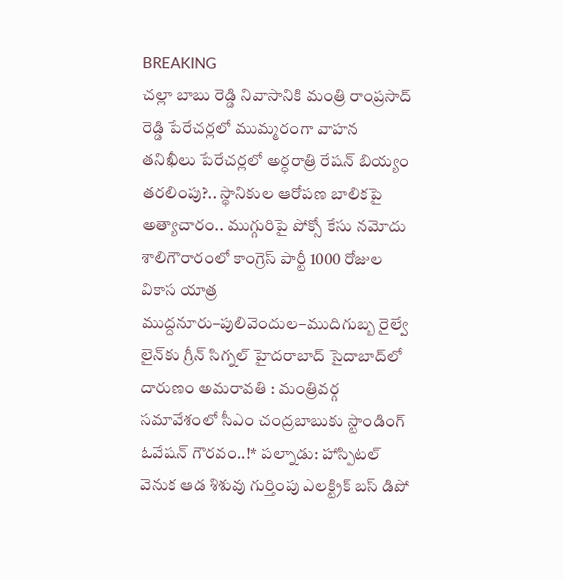BREAKING
చల్లా బాబు రెడ్డి నివాసానికి మంత్రి రాంప్రసాద్ రెడ్డి పేరేచర్లలో ముమ్మరంగా వాహన తనిఖీలు పేరేచర్లలో అర్ధరాత్రి రేషన్ బియ్యం తరలింపు?.. స్థానికుల ఆరోపణ బాలికపై అత్యాచారం.. ముగ్గురిపై పోక్సో కేసు నమోదు శాలిగౌరారంలో కాంగ్రెస్ పార్టీ 1000 రోజుల వికాస యాత్ర ముద్దనూరు–పులివెందుల–ముదిగుబ్బ రైల్వే లైన్‌కు గ్రీన్ సిగ్నల్ హైదరాబాద్ సైదాబాద్‌లో దారుణం అమరావతి : మంత్రివర్గ సమావేశంలో సీఎం చంద్రబాబుకు స్టాండింగ్ ఓవేషన్ గౌరవం..!* పల్నాడు: హాస్పిటల్ వెనుక ఆడ శిశువు గుర్తింపు ఎలక్ట్రిక్ బస్ డిపో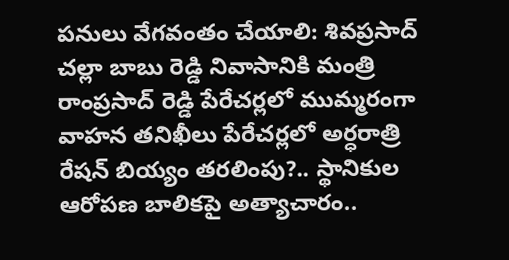పనులు వేగవంతం చేయాలి: శివప్రసాద్ చల్లా బాబు రెడ్డి నివాసానికి మంత్రి రాంప్రసాద్ రెడ్డి పేరేచర్లలో ముమ్మరంగా వాహన తనిఖీలు పేరేచర్లలో అర్ధరాత్రి రేషన్ బియ్యం తరలింపు?.. స్థానికుల ఆరోపణ బాలికపై అత్యాచారం..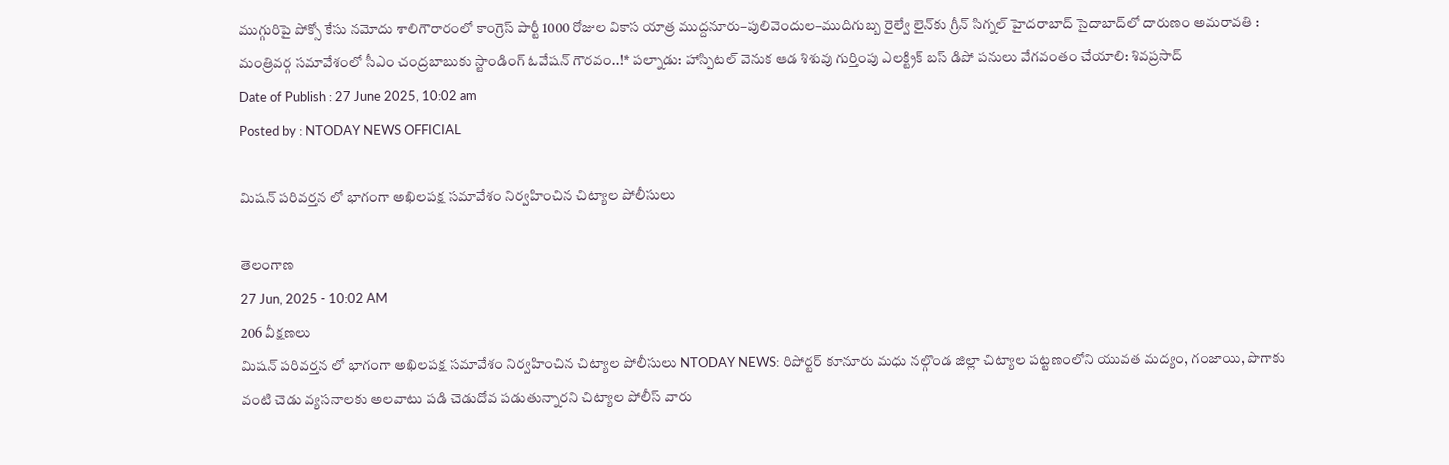ముగ్గురిపై పోక్సో కేసు నమోదు శాలిగౌరారంలో కాంగ్రెస్ పార్టీ 1000 రోజుల వికాస యాత్ర ముద్దనూరు–పులివెందుల–ముదిగుబ్బ రైల్వే లైన్‌కు గ్రీన్ సిగ్నల్ హైదరాబాద్ సైదాబాద్‌లో దారుణం అమరావతి : మంత్రివర్గ సమావేశంలో సీఎం చంద్రబాబుకు స్టాండింగ్ ఓవేషన్ గౌరవం..!* పల్నాడు: హాస్పిటల్ వెనుక ఆడ శిశువు గుర్తింపు ఎలక్ట్రిక్ బస్ డిపో పనులు వేగవంతం చేయాలి: శివప్రసాద్
Date of Publish : 27 June 2025, 10:02 am
Posted by : NTODAY NEWS OFFICIAL

మిషన్ పరివర్తన లో భాగంగా అఖిలపక్ష సమావేశం నిర్వహించిన చిట్యాల పోలీసులు

తెలంగాణ
27 Jun, 2025 - 10:02 AM
206 వీక్షణలు
మిషన్ పరివర్తన లో భాగంగా అఖిలపక్ష సమావేశం నిర్వహించిన చిట్యాల పోలీసులు NTODAY NEWS: రిపోర్టర్ కూనూరు మధు నల్గొండ జిల్లా చిట్యాల పట్టణంలోని యువత మద్యం, గంజాయి, పొగాకు వంటి చెడు వ్యసనాలకు అలవాటు పడి చెడుదోవ పడుతున్నారని చిట్యాల పోలీస్ వారు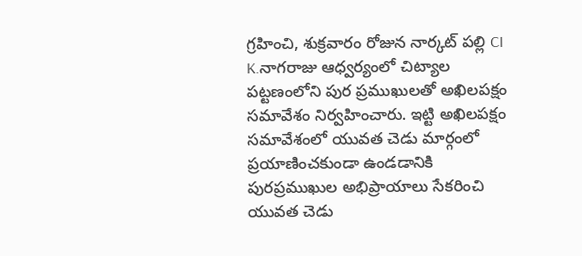గ్రహించి, శుక్రవారం రోజున నార్కట్ పల్లి CI K.నాగరాజు ఆధ్వర్యంలో చిట్యాల పట్టణంలోని పుర ప్రముఖులతో అఖిలపక్షం సమావేశం నిర్వహించారు. ఇట్టి అఖిలపక్షం సమావేశంలో యువత చెడు మార్గంలో ప్రయాణించకుండా ఉండడానికి పురప్రముఖుల అభిప్రాయాలు సేకరించి యువత చెడు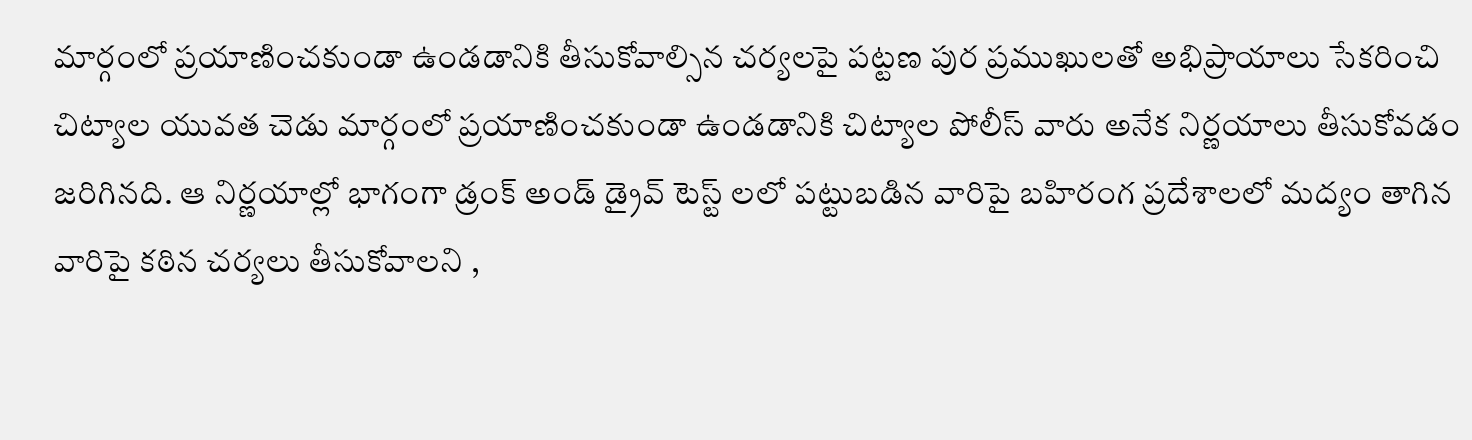మార్గంలో ప్రయాణించకుండా ఉండడానికి తీసుకోవాల్సిన చర్యలపై పట్టణ పుర ప్రముఖులతో అభిప్రాయాలు సేకరించి చిట్యాల యువత చెడు మార్గంలో ప్రయాణించకుండా ఉండడానికి చిట్యాల పోలీస్ వారు అనేక నిర్ణయాలు తీసుకోవడం జరిగినది. ఆ నిర్ణయాల్లో భాగంగా డ్రంక్ అండ్ డ్రైవ్ టెస్ట్ లలో పట్టుబడిన వారిపై బహిరంగ ప్రదేశాలలో మద్యం తాగిన వారిపై కఠిన చర్యలు తీసుకోవాలని ,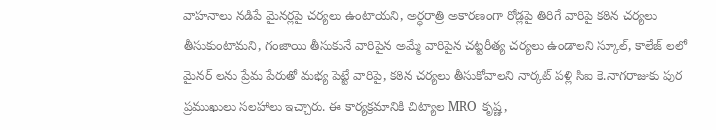వాహనాలు నడిపే మైనర్లపై చర్యలు ఉంటాయని, అర్ధరాత్రి అకారణంగా రోడ్లపై తిరిగే వారిపై కఠిన చర్యలు తీసుకుంటామని, గంజాయి తీసుకునే వారిపైన అమ్మే వారిపైన చట్టరీత్య చర్యలు ఉండాలని స్కూల్, కాలేజ్ లలో మైనర్ లను ప్రేమ పేరుతో మభ్య పెట్టే వారిపై, కఠిన చర్యలు తీసుకోవాలని నార్కట్ పళ్లి సిఐ కె.నాగరాజుకు పుర ప్రముఖులు సలహాలు ఇచ్చారు. ఈ కార్యక్రమానికి చిట్యాల MRO కృష్ణ,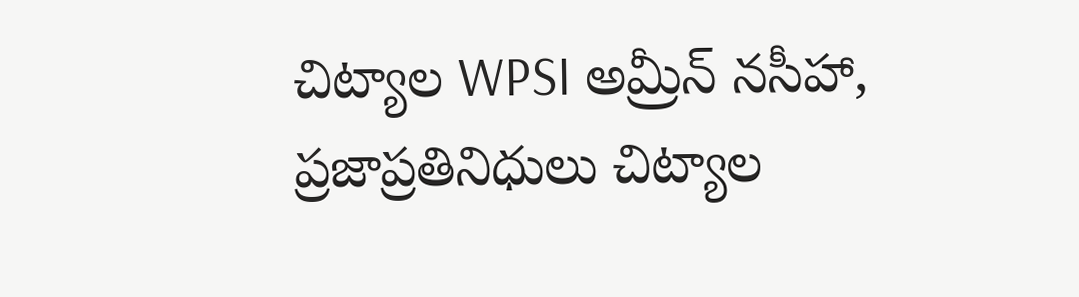చిట్యాల WPSI అమ్రీన్ నసీహా, ప్రజాప్రతినిధులు చిట్యాల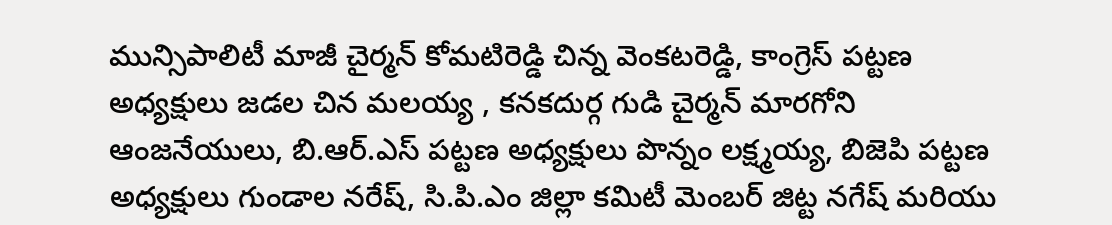మున్సిపాలిటీ మాజీ చైర్మన్ కోమటిరెడ్డి చిన్న వెంకటరెడ్డి, కాంగ్రెస్ పట్టణ అధ్యక్షులు జడల చిన మలయ్య , కనకదుర్గ గుడి చైర్మన్ మారగోని ఆంజనేయులు, బి.ఆర్.ఎస్ పట్టణ అధ్యక్షులు పొన్నం లక్ష్మయ్య, బిజెపి పట్టణ అధ్యక్షులు గుండాల నరేష్, సి.పి.ఎం జిల్లా కమిటీ మెంబర్ జిట్ట నగేష్ మరియు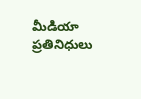మీడియా ప్రతినిధులు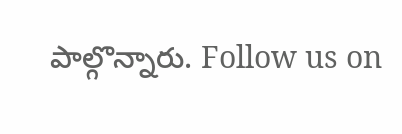పాల్గొన్నారు. Follow us on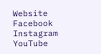Website Facebook Instagram YouTube